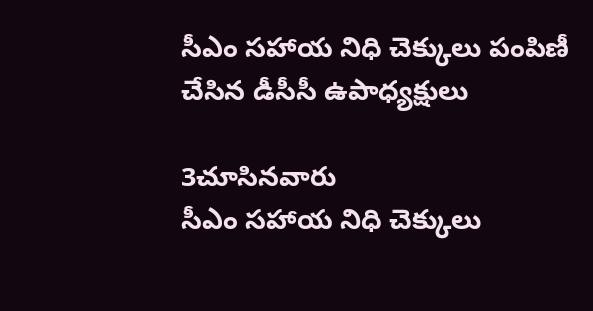సీఎం సహాయ నిధి చెక్కులు పంపిణీ చేసిన డీసీసీ ఉపాధ్యక్షులు

3చూసినవారు
సీఎం సహాయ నిధి చెక్కులు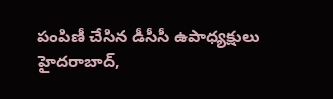పంపిణీ చేసిన డీసీసీ ఉపాధ్యక్షులు
హైదరాబాద్,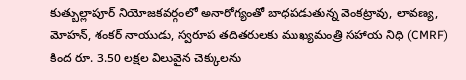కుత్బుల్లాపూర్ నియోజకవర్గంలో అనారోగ్యంతో బాధపడుతున్న వెంకట్రావు, లావణ్య, మోహన్, శంకర్ నాయుడు, స్వరూప తదితరులకు ముఖ్యమంత్రి సహాయ నిధి (CMRF) కింద రూ. 3.50 లక్షల విలువైన చెక్కులను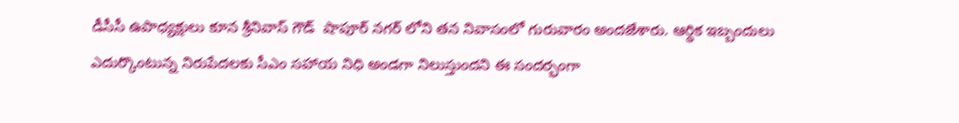డీసీసీ ఉపాధ్యక్షులు కూన శ్రీనివాస్ గౌడ్  షాపూర్ నగర్ లోని తన నివాసంలో గురువారం అందజేశారు. ఆర్థిక ఇబ్బందులు ఎదుర్కొంటున్న నిరుపేదలకు సీఎం సహాయ నిధి అండగా నిలుస్తుందని ఈ సందర్భంగా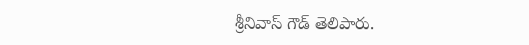శ్రీనివాస్ గౌడ్ తెలిపారు.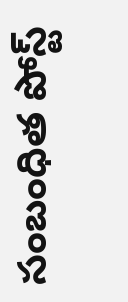సంబంధిత పోస్ట్